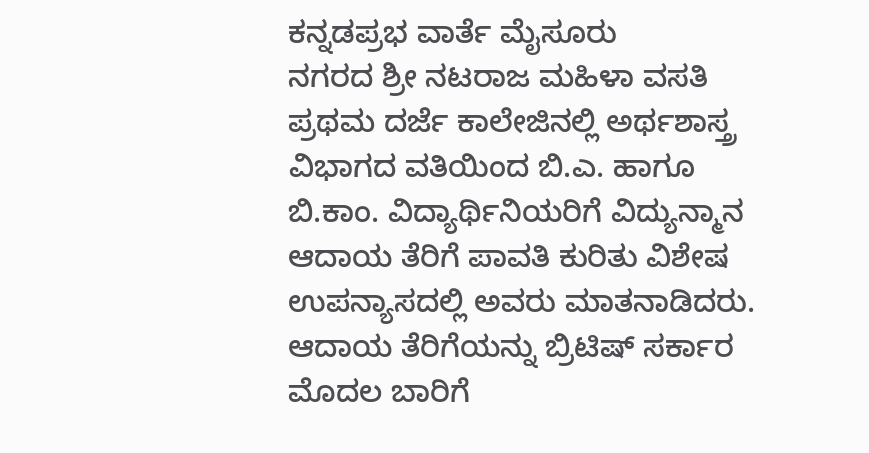ಕನ್ನಡಪ್ರಭ ವಾರ್ತೆ ಮೈಸೂರು
ನಗರದ ಶ್ರೀ ನಟರಾಜ ಮಹಿಳಾ ವಸತಿ ಪ್ರಥಮ ದರ್ಜೆ ಕಾಲೇಜಿನಲ್ಲಿ ಅರ್ಥಶಾಸ್ತ್ರ ವಿಭಾಗದ ವತಿಯಿಂದ ಬಿ.ಎ. ಹಾಗೂ ಬಿ.ಕಾಂ. ವಿದ್ಯಾರ್ಥಿನಿಯರಿಗೆ ವಿದ್ಯುನ್ಮಾನ ಆದಾಯ ತೆರಿಗೆ ಪಾವತಿ ಕುರಿತು ವಿಶೇಷ ಉಪನ್ಯಾಸದಲ್ಲಿ ಅವರು ಮಾತನಾಡಿದರು.
ಆದಾಯ ತೆರಿಗೆಯನ್ನು ಬ್ರಿಟಿಷ್ ಸರ್ಕಾರ ಮೊದಲ ಬಾರಿಗೆ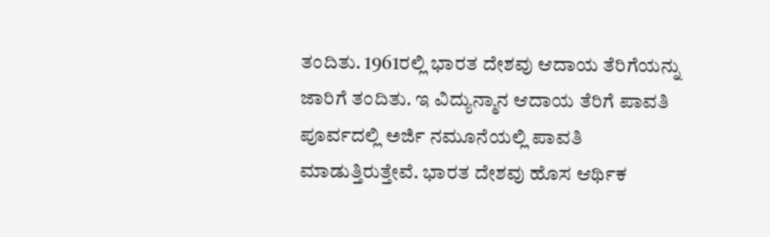ತಂದಿತು. 1961ರಲ್ಲಿ ಭಾರತ ದೇಶವು ಆದಾಯ ತೆರಿಗೆಯನ್ನು ಜಾರಿಗೆ ತಂದಿತು. ಇ ವಿದ್ಯುನ್ಮಾನ ಆದಾಯ ತೆರಿಗೆ ಪಾವತಿ ಪೂರ್ವದಲ್ಲಿ ಅರ್ಜಿ ನಮೂನೆಯಲ್ಲಿ ಪಾವತಿ ಮಾಡುತ್ತಿರುತ್ತೇವೆ. ಭಾರತ ದೇಶವು ಹೊಸ ಆರ್ಥಿಕ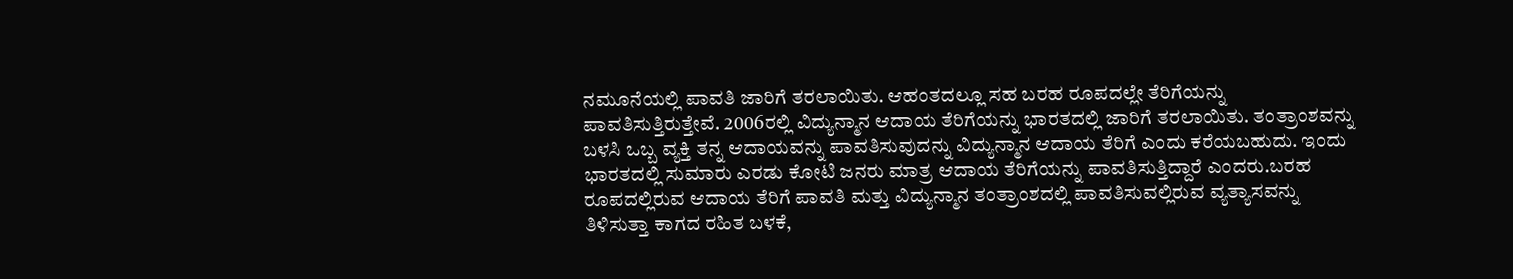ನಮೂನೆಯಲ್ಲಿ ಪಾವತಿ ಜಾರಿಗೆ ತರಲಾಯಿತು. ಆಹಂತದಲ್ಲೂ ಸಹ ಬರಹ ರೂಪದಲ್ಲೇ ತೆರಿಗೆಯನ್ನು ಪಾವತಿಸುತ್ತಿರುತ್ತೇವೆ. 2006ರಲ್ಲಿ ವಿದ್ಯುನ್ಮಾನ ಆದಾಯ ತೆರಿಗೆಯನ್ನು ಭಾರತದಲ್ಲಿ ಜಾರಿಗೆ ತರಲಾಯಿತು. ತಂತ್ರಾಂಶವನ್ನು ಬಳಸಿ ಒಬ್ಬ ವ್ಯಕ್ತಿ ತನ್ನ ಆದಾಯವನ್ನು ಪಾವತಿಸುವುದನ್ನು ವಿದ್ಯುನ್ಮಾನ ಆದಾಯ ತೆರಿಗೆ ಎಂದು ಕರೆಯಬಹುದು. ಇಂದು ಭಾರತದಲ್ಲಿ ಸುಮಾರು ಎರಡು ಕೋಟಿ ಜನರು ಮಾತ್ರ ಆದಾಯ ತೆರಿಗೆಯನ್ನು ಪಾವತಿಸುತ್ತಿದ್ದಾರೆ ಎಂದರು.ಬರಹ ರೂಪದಲ್ಲಿರುವ ಆದಾಯ ತೆರಿಗೆ ಪಾವತಿ ಮತ್ತು ವಿದ್ಯುನ್ಮಾನ ತಂತ್ರಾಂಶದಲ್ಲಿ ಪಾವತಿಸುವಲ್ಲಿರುವ ವ್ಯತ್ಯಾಸವನ್ನು ತಿಳಿಸುತ್ತಾ ಕಾಗದ ರಹಿತ ಬಳಕೆ,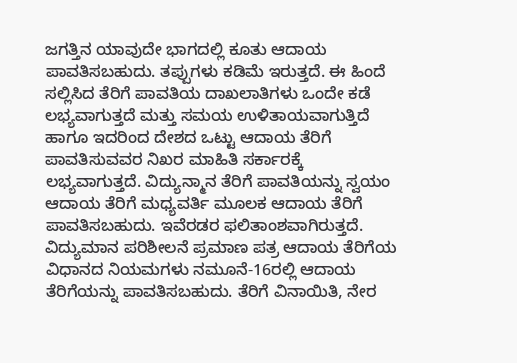ಜಗತ್ತಿನ ಯಾವುದೇ ಭಾಗದಲ್ಲಿ ಕೂತು ಆದಾಯ ಪಾವತಿಸಬಹುದು. ತಪ್ಪುಗಳು ಕಡಿಮೆ ಇರುತ್ತದೆ. ಈ ಹಿಂದೆ ಸಲ್ಲಿಸಿದ ತೆರಿಗೆ ಪಾವತಿಯ ದಾಖಲಾತಿಗಳು ಒಂದೇ ಕಡೆ ಲಭ್ಯವಾಗುತ್ತದೆ ಮತ್ತು ಸಮಯ ಉಳಿತಾಯವಾಗುತ್ತಿದೆ ಹಾಗೂ ಇದರಿಂದ ದೇಶದ ಒಟ್ಟು ಆದಾಯ ತೆರಿಗೆ ಪಾವತಿಸುವವರ ನಿಖರ ಮಾಹಿತಿ ಸರ್ಕಾರಕ್ಕೆ ಲಭ್ಯವಾಗುತ್ತದೆ. ವಿದ್ಯುನ್ಮಾನ ತೆರಿಗೆ ಪಾವತಿಯನ್ನು ಸ್ವಯಂ ಆದಾಯ ತೆರಿಗೆ ಮಧ್ಯವರ್ತಿ ಮೂಲಕ ಆದಾಯ ತೆರಿಗೆ ಪಾವತಿಸಬಹುದು. ಇವೆರಡರ ಫಲಿತಾಂಶವಾಗಿರುತ್ತದೆ. ವಿದ್ಯುಮಾನ ಪರಿಶೀಲನೆ ಪ್ರಮಾಣ ಪತ್ರ ಆದಾಯ ತೆರಿಗೆಯ ವಿಧಾನದ ನಿಯಮಗಳು ನಮೂನೆ-16ರಲ್ಲಿ ಆದಾಯ ತೆರಿಗೆಯನ್ನು ಪಾವತಿಸಬಹುದು. ತೆರಿಗೆ ವಿನಾಯಿತಿ, ನೇರ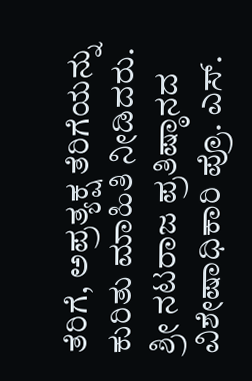ತೆರಿಗೆ, ಅಪ್ರತ್ಯಕ್ಷ ತೆರಿಗೆಯನ್ನು ಕುರಿತು ಮಾಹಿತಿ ನೀಡಿದರು.
ಶ್ರೀ ನಟರಾಜ ಪ್ರತಿಷ್ಠಾನದ ವಿಶೇಷಾಧಿಕಾರಿ ಪ್ರೊ. ಎಸ್.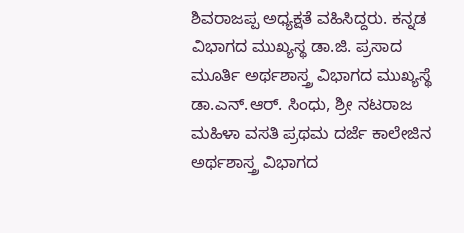ಶಿವರಾಜಪ್ಪ ಅಧ್ಯಕ್ಷತೆ ವಹಿಸಿದ್ದರು. ಕನ್ನಡ ವಿಭಾಗದ ಮುಖ್ಯಸ್ಥ ಡಾ.ಜಿ. ಪ್ರಸಾದ ಮೂರ್ತಿ ಅರ್ಥಶಾಸ್ತ್ರ ವಿಭಾಗದ ಮುಖ್ಯಸ್ಥೆ ಡಾ.ಎನ್.ಆರ್. ಸಿಂಧು, ಶ್ರೀ ನಟರಾಜ ಮಹಿಳಾ ವಸತಿ ಪ್ರಥಮ ದರ್ಜೆ ಕಾಲೇಜಿನ ಅರ್ಥಶಾಸ್ತ್ರ ವಿಭಾಗದ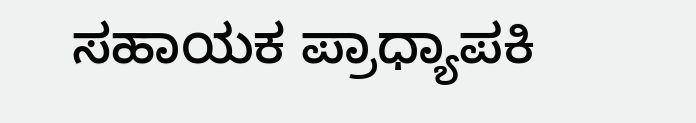ಸಹಾಯಕ ಪ್ರಾಧ್ಯಾಪಕಿ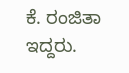ಕೆ. ರಂಜಿತಾ ಇದ್ದರು.